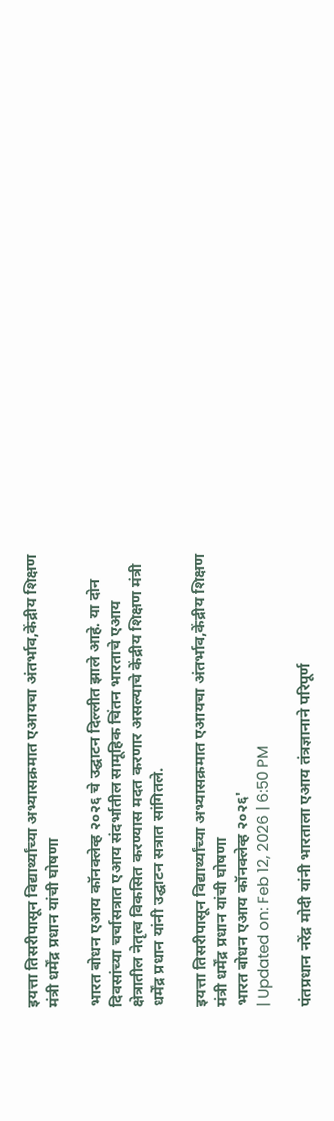इयत्ता तिसरीपासून विद्यार्थ्यांच्या अभ्यासक्रमात एआयचा अंतर्भाव,केंद्रीय शिक्षण मंत्री धर्मेंद्र प्रधान यांची घोषणा

भारत बोधन एआय कॉनक्लेव्ह २०२६ चे उद्घाटन दिल्लीत झाले आहे. या दोन दिवसांच्या चर्चासत्रात एआय संदर्भातील सामूहिक चिंतन भारताचे एआय क्षेत्रातील नेतृत्व विकसित करण्यास मदत करणार असल्याचे केंद्रीय शिक्षण मंत्री धर्मेंद्र प्रधान यांनी उद्घाटन सत्रात सांगितले.

इयत्ता तिसरीपासून विद्यार्थ्यांच्या अभ्यासक्रमात एआयचा अंतर्भाव,केंद्रीय शिक्षण मंत्री धर्मेंद्र प्रधान यांची घोषणा
भारत बोधन एआय कॉनक्लेव्ह २०२६'
| Updated on: Feb 12, 2026 | 6:50 PM

पंतप्रधान नरेंद्र मोदी यांनी भारताला एआय तंत्रज्ञानाने परिपूर्ण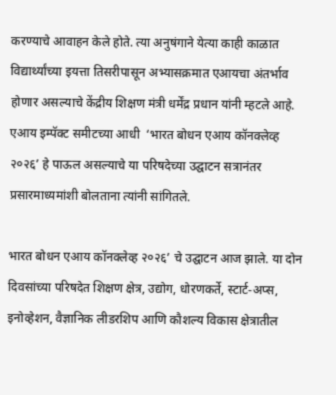करण्याचे आवाहन केले होते. त्या अनुषंगाने येत्या काही काळात विद्यार्थ्यांच्या इयत्ता तिसरीपासून अभ्यासक्रमात एआयचा अंतर्भाव होणार असल्याचे केंद्रीय शिक्षण मंत्री धर्मेंद्र प्रधान यांनी म्हटले आहे. एआय इम्पॅक्ट समीटच्या आधी  ‘भारत बोधन एआय कॉनक्लेव्ह २०२६’ हे पाऊल असल्याचे या परिषदेच्या उद्घाटन सत्रानंतर प्रसारमाध्यमांशी बोलताना त्यांनी सांगितले.

भारत बोधन एआय कॉनक्लेव्ह २०२६’ चे उद्घाटन आज झाले. या दोन दिवसांच्या परिषदेत शिक्षण क्षेत्र, उद्योग, धोरणकर्ते, स्टार्ट-अप्स, इनोव्हेशन, वैज्ञानिक लीडरशिप आणि कौशल्य विकास क्षेत्रातील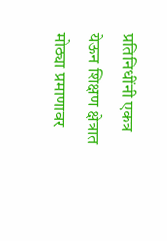प्रतिनिधींनी एकत्र येऊन शिक्षण क्षेत्रात मोठ्या प्रमाणावर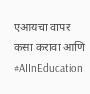एआयचा वापर कसा करावा आणि #AIInEducation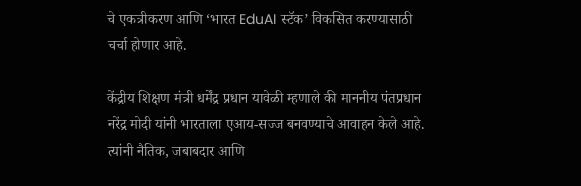चे एकत्रीकरण आणि ‘भारत EduAI स्टॅक’ विकसित करण्यासाठी चर्चा होणार आहे.

केंद्रीय शिक्षण मंत्री धर्मेंद्र प्रधान यावेळी म्हणाले की माननीय पंतप्रधान नरेंद्र मोदी यांनी भारताला एआय-सज्ज बनवण्याचे आवाहन केले आहे. त्यांनी नैतिक, जबाबदार आणि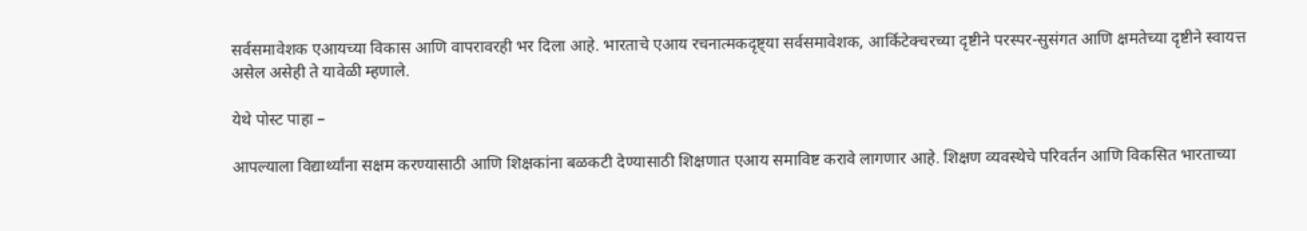सर्वसमावेशक एआयच्या विकास आणि वापरावरही भर दिला आहे. भारताचे एआय रचनात्मकदृष्ट्या सर्वसमावेशक, आर्किटेक्चरच्या दृष्टीने परस्पर-सुसंगत आणि क्षमतेच्या दृष्टीने स्वायत्त असेल असेही ते यावेळी म्हणाले.

येथे पोस्ट पाहा –

आपल्याला विद्यार्थ्यांना सक्षम करण्यासाठी आणि शिक्षकांना बळकटी देण्यासाठी शिक्षणात एआय समाविष्ट करावे लागणार आहे. शिक्षण व्यवस्थेचे परिवर्तन आणि विकसित भारताच्या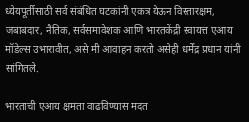ध्येयपूर्तीसाठी सर्व संबंधित घटकांनी एकत्र येऊन विस्तारक्षम, जबाबदार, नैतिक, सर्वसमावेशक आणि भारतकेंद्री स्वायत्त एआय मॉडेल्स उभारावीत, असे मी आवाहन करतो असेही धर्मेंद्र प्रधान यांनी सांगितले.

भारताची एआय क्षमता वाढविण्यास मदत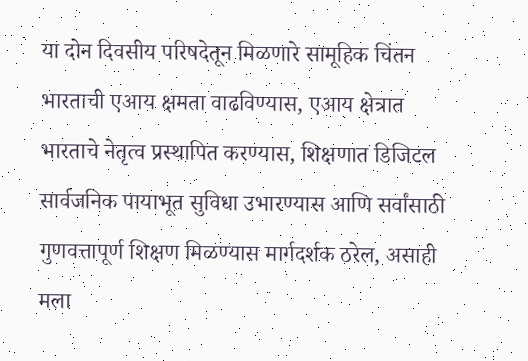या दोन दिवसीय परिषदेतून मिळणारे सामूहिक चिंतन भारताची एआय क्षमता वाढविण्यास, एआय क्षेत्रात भारताचे नेतृत्व प्रस्थापित करण्यास, शिक्षणात डिजिटल सार्वजनिक पायाभूत सुविधा उभारण्यास आणि सर्वांसाठी गुणवत्तापूर्ण शिक्षण मिळण्यास मार्गदर्शक ठरेल, असाही मला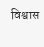विश्वास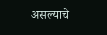असल्याचे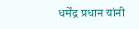धर्मेंद्र प्रधान यांनी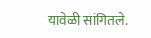यावेळी सांगितले.